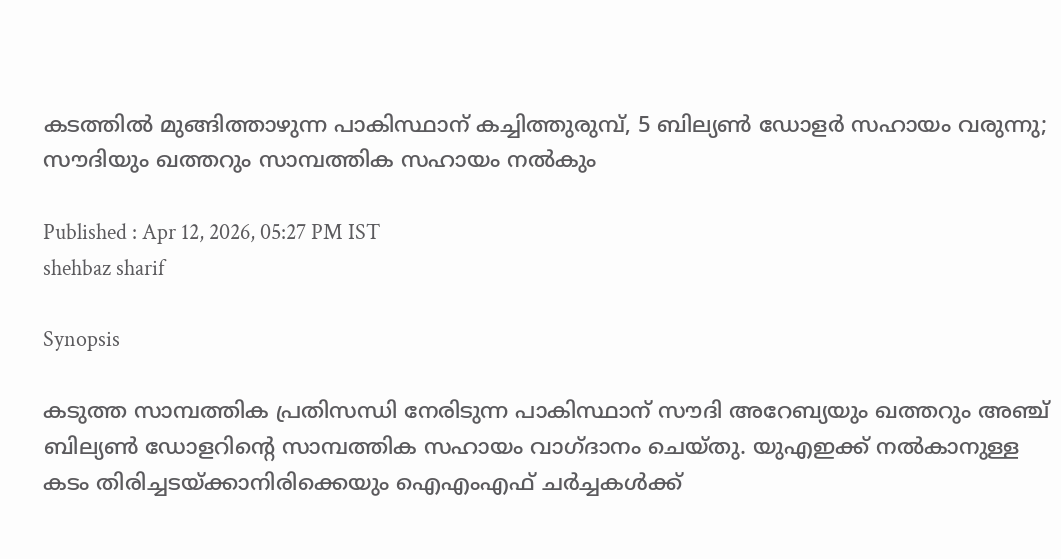കടത്തിൽ മുങ്ങിത്താഴുന്ന പാകിസ്ഥാന് കച്ചിത്തുരുമ്പ്, 5 ബില്യൺ ഡോളർ സഹായം വരുന്നു; സൗദിയും ഖത്തറും സാമ്പത്തിക സഹായം നൽകും

Published : Apr 12, 2026, 05:27 PM IST
shehbaz sharif

Synopsis

കടുത്ത സാമ്പത്തിക പ്രതിസന്ധി നേരിടുന്ന പാകിസ്ഥാന് സൗദി അറേബ്യയും ഖത്തറും അഞ്ച് ബില്യൺ ഡോളറിന്‍റെ സാമ്പത്തിക സഹായം വാഗ്ദാനം ചെയ്തു. യുഎഇക്ക് നൽകാനുള്ള കടം തിരിച്ചടയ്ക്കാനിരിക്കെയും ഐഎംഎഫ് ചർച്ചകൾക്ക്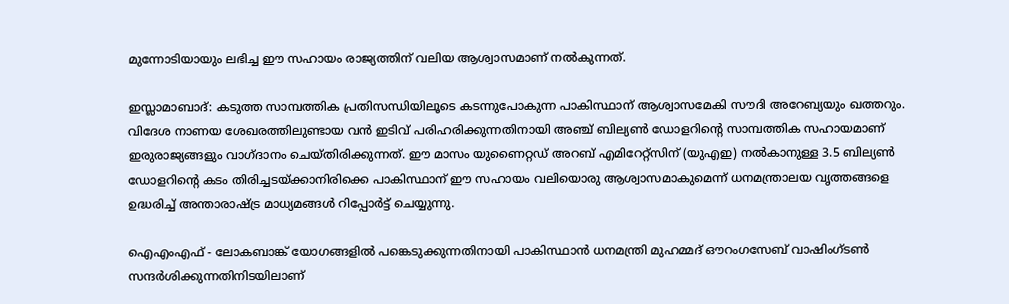മുന്നോടിയായും ലഭിച്ച ഈ സഹായം രാജ്യത്തിന് വലിയ ആശ്വാസമാണ് നൽകുന്നത്.

ഇസ്ലാമാബാദ്: കടുത്ത സാമ്പത്തിക പ്രതിസന്ധിയിലൂടെ കടന്നുപോകുന്ന പാകിസ്ഥാന് ആശ്വാസമേകി സൗദി അറേബ്യയും ഖത്തറും. വിദേശ നാണയ ശേഖരത്തിലുണ്ടായ വൻ ഇടിവ് പരിഹരിക്കുന്നതിനായി അഞ്ച് ബില്യൺ ഡോളറിന്‍റെ സാമ്പത്തിക സഹായമാണ് ഇരുരാജ്യങ്ങളും വാഗ്ദാനം ചെയ്തിരിക്കുന്നത്. ഈ മാസം യുണൈറ്റഡ് അറബ് എമിറേറ്റ്സിന് (യുഎഇ) നൽകാനുള്ള 3.5 ബില്യൺ ഡോളറിന്റെ കടം തിരിച്ചടയ്ക്കാനിരിക്കെ പാകിസ്ഥാന് ഈ സഹായം വലിയൊരു ആശ്വാസമാകുമെന്ന് ധനമന്ത്രാലയ വൃത്തങ്ങളെ ഉദ്ധരിച്ച് അന്താരാഷ്ട്ര മാധ്യമങ്ങൾ റിപ്പോർട്ട് ചെയ്യുന്നു.

ഐഎംഎഫ് - ലോകബാങ്ക് യോഗങ്ങളിൽ പങ്കെടുക്കുന്നതിനായി പാകിസ്ഥാൻ ധനമന്ത്രി മുഹമ്മദ് ഔറംഗസേബ് വാഷിംഗ്ടൺ സന്ദർശിക്കുന്നതിനിടയിലാണ്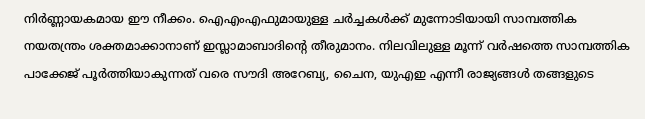നിർണ്ണായകമായ ഈ നീക്കം. ഐഎംഎഫുമായുള്ള ചർച്ചകൾക്ക് മുന്നോടിയായി സാമ്പത്തിക നയതന്ത്രം ശക്തമാക്കാനാണ് ഇസ്ലാമാബാദിന്‍റെ തീരുമാനം. നിലവിലുള്ള മൂന്ന് വർഷത്തെ സാമ്പത്തിക പാക്കേജ് പൂർത്തിയാകുന്നത് വരെ സൗദി അറേബ്യ, ചൈന, യുഎഇ എന്നീ രാജ്യങ്ങൾ തങ്ങളുടെ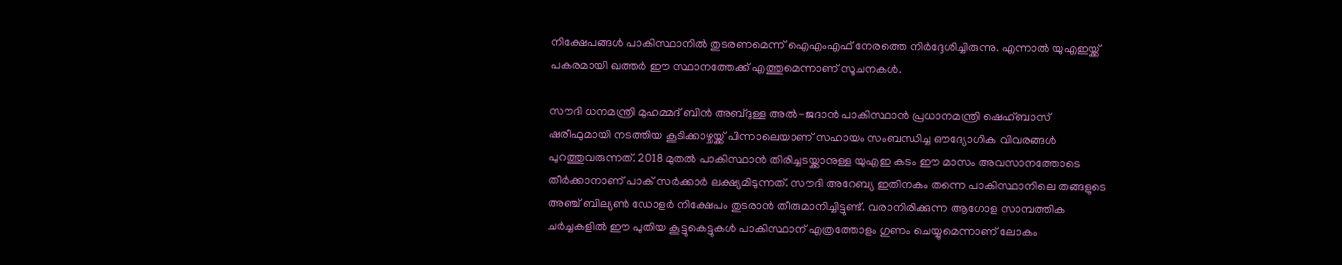നിക്ഷേപങ്ങൾ പാകിസ്ഥാനിൽ തുടരണമെന്ന് ഐഎംഎഫ് നേരത്തെ നിർദ്ദേശിച്ചിരുന്നു. എന്നാൽ യുഎഇയ്ക്ക് പകരമായി ഖത്തർ ഈ സ്ഥാനത്തേക്ക് എത്തുമെന്നാണ് സൂചനകൾ.

സൗദി ധനമന്ത്രി മുഹമ്മദ് ബിൻ അബ്ദുള്ള അൽ-ജദാൻ പാകിസ്ഥാൻ പ്രധാനമന്ത്രി ഷെഹ്ബാസ് ഷരീഫുമായി നടത്തിയ കൂടിക്കാഴ്ചയ്ക്ക് പിന്നാലെയാണ് സഹായം സംബന്ധിച്ച ഔദ്യോഗിക വിവരങ്ങൾ പുറത്തുവരുന്നത്. 2018 മുതൽ പാകിസ്ഥാൻ തിരിച്ചടയ്ക്കാനുള്ള യുഎഇ കടം ഈ മാസം അവസാനത്തോടെ തീർക്കാനാണ് പാക് സർക്കാർ ലക്ഷ്യമിടുന്നത്. സൗദി അറേബ്യ ഇതിനകം തന്നെ പാകിസ്ഥാനിലെ തങ്ങളുടെ അഞ്ച് ബില്യൺ ഡോളർ നിക്ഷേപം തുടരാൻ തീരുമാനിച്ചിട്ടുണ്ട്. വരാനിരിക്കുന്ന ആഗോള സാമ്പത്തിക ചർച്ചകളിൽ ഈ പുതിയ കൂട്ടുകെട്ടുകൾ പാകിസ്ഥാന് എത്രത്തോളം ഗുണം ചെയ്യുമെന്നാണ് ലോകം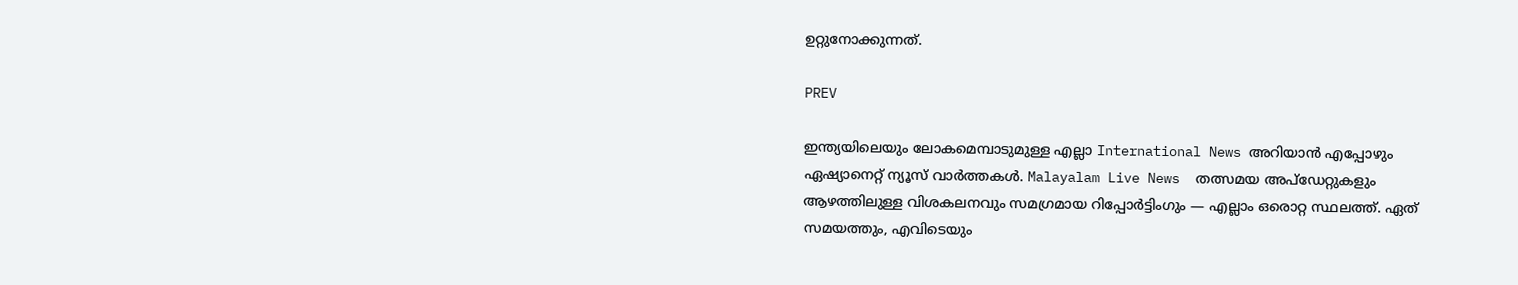ഉറ്റുനോക്കുന്നത്.

PREV

ഇന്ത്യയിലെയും ലോകമെമ്പാടുമുള്ള എല്ലാ International News അറിയാൻ എപ്പോഴും ഏഷ്യാനെറ്റ് ന്യൂസ് വാർത്തകൾ. Malayalam Live News  തത്സമയ അപ്‌ഡേറ്റുകളും ആഴത്തിലുള്ള വിശകലനവും സമഗ്രമായ റിപ്പോർട്ടിംഗും — എല്ലാം ഒരൊറ്റ സ്ഥലത്ത്. ഏത് സമയത്തും, എവിടെയും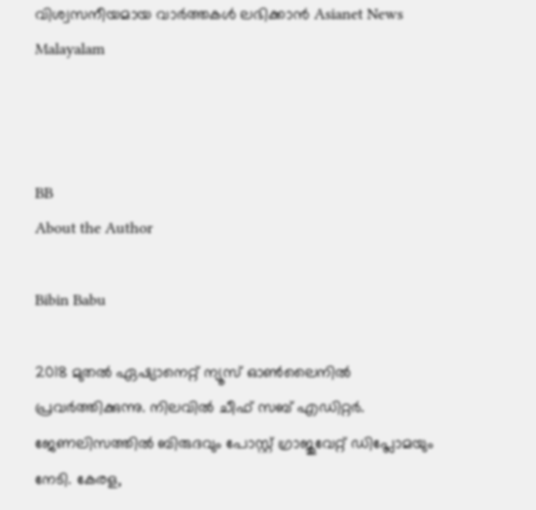വിശ്വസനീയമായ വാർത്തകൾ ലഭിക്കാൻ Asianet News Malayalam



BB
About the Author

Bibin Babu

2018 മുതല്‍ ഏഷ്യാനെറ്റ് ന്യൂസ് ഓണ്‍ലൈനില്‍ പ്രവര്‍ത്തിക്കുന്നു. നിലവില്‍ ചീഫ് സബ് എഡിറ്റർ. ജേണലിസത്തില്‍ ബിരുദവും പോസ്റ്റ് ഗ്രാജുവേറ്റ് ഡിപ്ലോമയും നേടി. കേരള,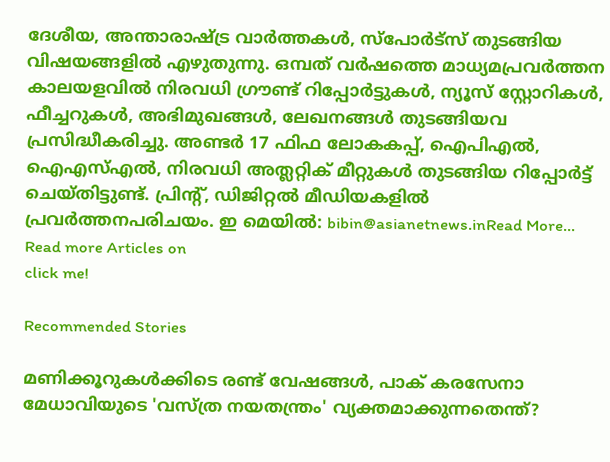ദേശീയ, അന്താരാഷ്ട്ര വാര്‍ത്തകള്‍, സ്പോര്‍ട്സ് തുടങ്ങിയ വിഷയങ്ങളില്‍ എഴുതുന്നു. ഒമ്പത് വര്‍ഷത്തെ മാധ്യമപ്രവര്‍ത്തന കാലയളവില്‍ നിരവധി ഗ്രൗണ്ട് റിപ്പോര്‍ട്ടുകള്‍, ന്യൂസ് സ്റ്റോറികള്‍, ഫീച്ചറുകള്‍, അഭിമുഖങ്ങള്‍, ലേഖനങ്ങള്‍ തുടങ്ങിയവ പ്രസിദ്ധീകരിച്ചു. അണ്ടര്‍ 17 ഫിഫ ലോകകപ്പ്, ഐപിഎൽ, ഐഎസ്എൽ, നിരവധി അത്ലറ്റിക് മീറ്റുകൾ തുടങ്ങിയ റിപ്പോര്‍ട്ട് ചെയ്തിട്ടുണ്ട്. പ്രിന്‍റ്, ഡിജിറ്റല്‍ മീഡിയകളില്‍ പ്രവര്‍ത്തനപരിചയം. ഇ മെയില്‍: bibin@asianetnews.inRead More...
Read more Articles on
click me!

Recommended Stories

മണിക്കൂറുകൾക്കിടെ രണ്ട് വേഷങ്ങൾ, പാക് കരസേനാ മേധാവിയുടെ 'വസ്ത്ര നയതന്ത്രം' വ്യക്തമാക്കുന്നതെന്ത്?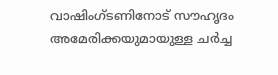വാഷിംഗ്ടണിനോട് സൗഹൃദം
അമേരിക്കയുമായുള്ള ചർച്ച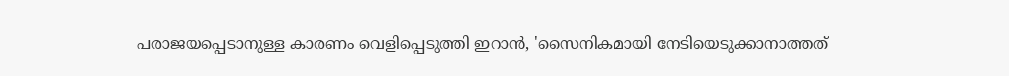പരാജയപ്പെടാനുള്ള കാരണം വെളിപ്പെടുത്തി ഇറാൻ, 'സൈനികമായി നേടിയെടുക്കാനാത്തത്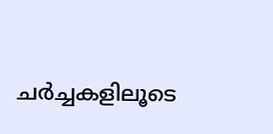ചർച്ചകളിലൂടെ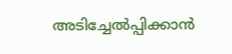അടിച്ചേൽപ്പിക്കാൻ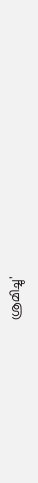ശ്രമിച്ചു'